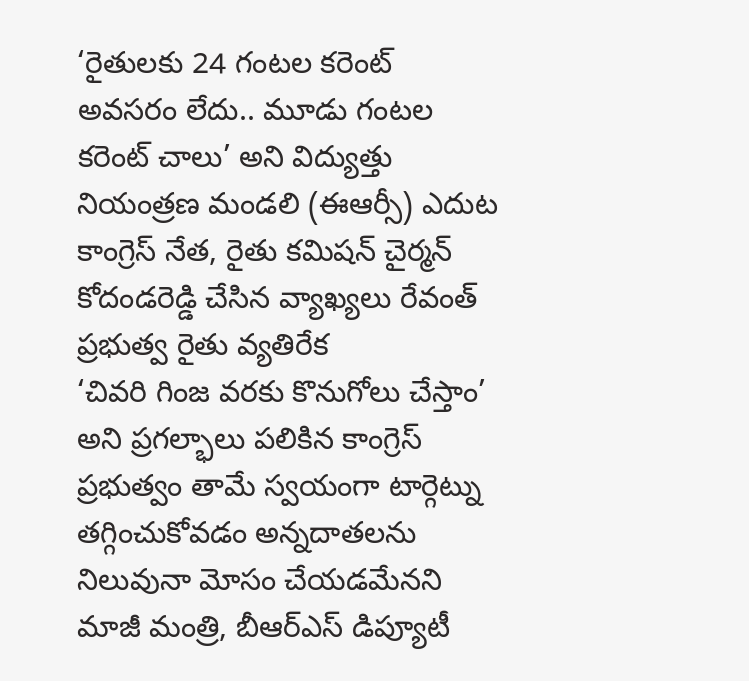‘రైతులకు 24 గంటల కరెంట్ అవసరం లేదు.. మూడు గంటల కరెంట్ చాలు’ అని విద్యుత్తు నియంత్రణ మండలి (ఈఆర్సీ) ఎదుట కాంగ్రెస్ నేత, రైతు కమిషన్ చైర్మన్ కోదండరెడ్డి చేసిన వ్యాఖ్యలు రేవంత్ ప్రభుత్వ రైతు వ్యతిరేక
‘చివరి గింజ వరకు కొనుగోలు చేస్తాం’ అని ప్రగల్భాలు పలికిన కాంగ్రెస్ ప్రభుత్వం తామే స్వయంగా టార్గెట్ను తగ్గించుకోవడం అన్నదాతలను నిలువునా మోసం చేయడమేనని మాజీ మంత్రి, బీఆర్ఎస్ డిప్యూటీ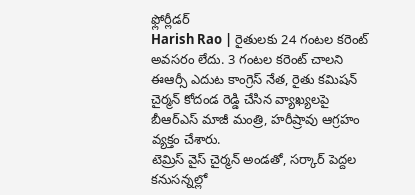ఫ్లోర్లీడర్
Harish Rao | రైతులకు 24 గంటల కరెంట్ అవసరం లేదు. 3 గంటల కరెంట్ చాలని ఈఆర్సీ ఎదుట కాంగ్రెస్ నేత, రైతు కమిషన్ చైర్మన్ కోదండ రెడ్డి చేసిన వ్యాఖ్యలపై బీఆర్ఎస్ మాజీ మంత్రి, హరీష్రావు ఆగ్రహం వ్యక్తం చేశారు.
టెమ్రిస్ వైస్ చైర్మన్ అండతో, సర్కార్ పెద్దల కనుసన్నల్లో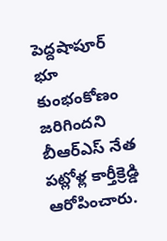పెద్దషాపూర్ భూ కుంభంకోణం జరిగిందని బీఆర్ఎస్ నేత పట్లోళ్ల కార్తీక్రెడ్డి ఆరోపించారు.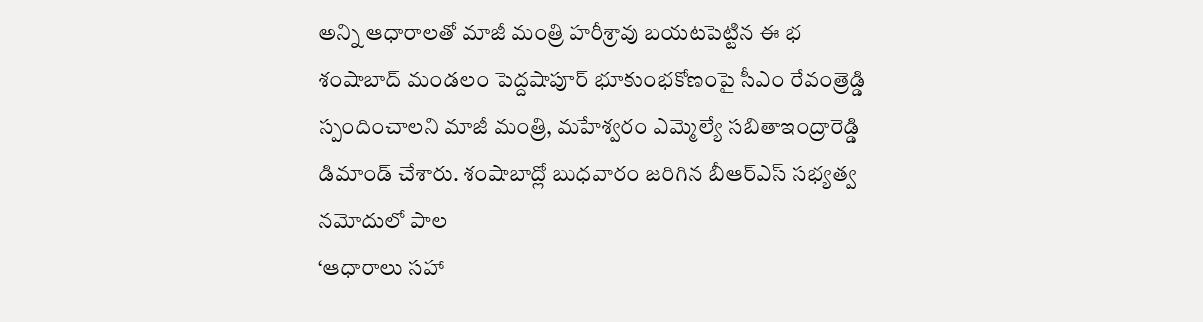అన్ని ఆధారాలతో మాజీ మంత్రి హరీశ్రావు బయటపెట్టిన ఈ భ
శంషాబాద్ మండలం పెద్దషాపూర్ భూకుంభకోణంపై సీఎం రేవంత్రెడ్డి స్పందించాలని మాజీ మంత్రి, మహేశ్వరం ఎమ్మెల్యే సబితాఇంద్రారెడ్డి డిమాండ్ చేశారు. శంషాబాద్లో బుధవారం జరిగిన బీఆర్ఎస్ సభ్యత్వ నమోదులో పాల
‘ఆధారాలు సహా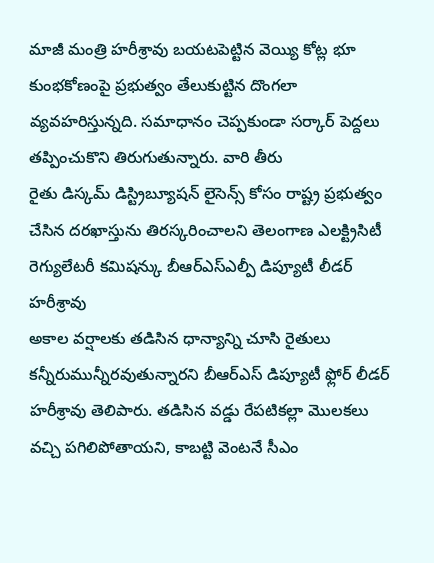మాజీ మంత్రి హరీశ్రావు బయటపెట్టిన వెయ్యి కోట్ల భూ కుంభకోణంపై ప్రభుత్వం తేలుకుట్టిన దొంగలా వ్యవహరిస్తున్నది. సమాధానం చెప్పకుండా సర్కార్ పెద్దలు తప్పించుకొని తిరుగుతున్నారు. వారి తీరు
రైతు డిస్కమ్ డిస్ట్రిబ్యూషన్ లైసెన్స్ కోసం రాష్ట్ర ప్రభుత్వం చేసిన దరఖాస్తును తిరస్కరించాలని తెలంగాణ ఎలక్ట్రిసిటీ రెగ్యులేటరీ కమిషన్కు బీఆర్ఎస్ఎల్పీ డిప్యూటీ లీడర్ హరీశ్రావు
అకాల వర్షాలకు తడిసిన ధాన్యాన్ని చూసి రైతులు కన్నీరుమున్నీరవుతున్నారని బీఆర్ఎస్ డిప్యూటీ ఫ్లోర్ లీడర్ హరీశ్రావు తెలిపారు. తడిసిన వడ్డు రేపటికల్లా మొలకలు వచ్చి పగిలిపోతాయని, కాబట్టి వెంటనే సీఎం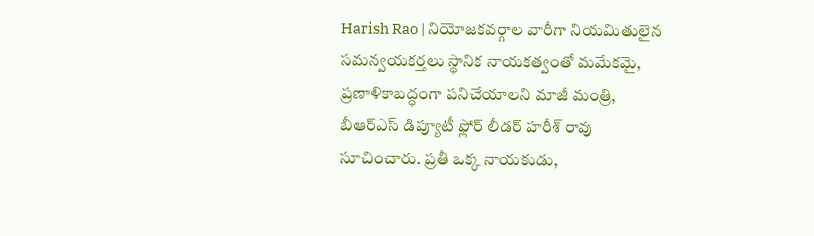Harish Rao | నియోజకవర్గాల వారీగా నియమితులైన సమన్వయకర్తలు స్థానిక నాయకత్వంతో మమేకమై, ప్రణాళికాబద్ధంగా పనిచేయాలని మాజీ మంత్రి, బీఆర్ఎస్ డిప్యూటీ ఫ్లోర్ లీడర్ హరీశ్ రావు సూచించారు. ప్రతీ ఒక్క నాయకుడు,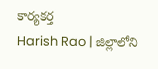కార్యకర్త
Harish Rao | జిల్లాలోని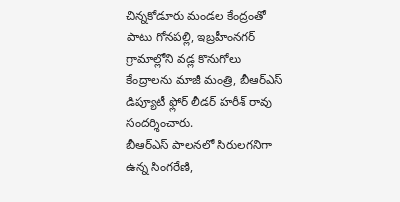చిన్నకోడూరు మండల కేంద్రంతో పాటు గోనపల్లి, ఇబ్రహీంనగర్ గ్రామాల్లోని వడ్ల కొనుగోలు కేంద్రాలను మాజీ మంత్రి, బీఆర్ఎస్ డిప్యూటీ ఫ్లోర్ లీడర్ హరీశ్ రావు సందర్శించారు.
బీఆర్ఎస్ పాలనలో సిరులగనిగా ఉన్న సింగరేణి,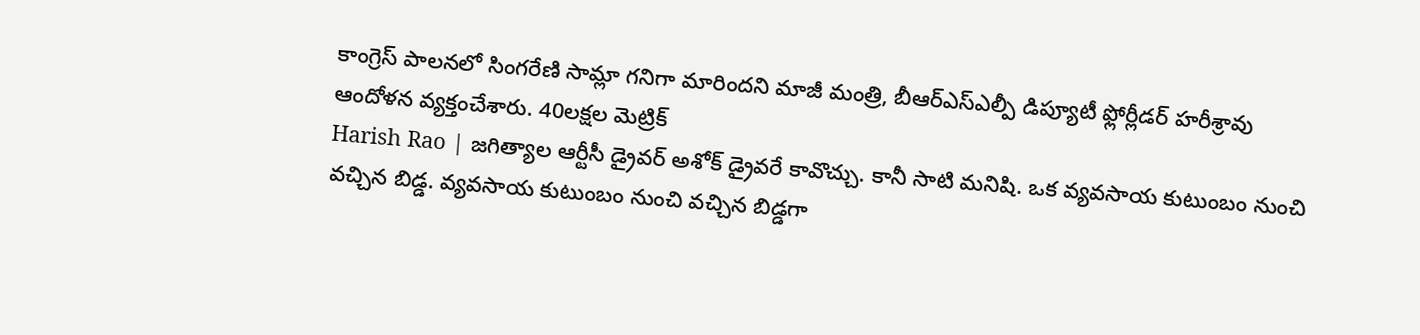కాంగ్రెస్ పాలనలో సింగరేణి సామ్లా గనిగా మారిందని మాజీ మంత్రి, బీఆర్ఎస్ఎల్పీ డిప్యూటీ ఫ్లోర్లీడర్ హరీశ్రావు ఆందోళన వ్యక్తంచేశారు. 40లక్షల మెట్రిక్
Harish Rao | జగిత్యాల ఆర్టీసీ డ్రైవర్ అశోక్ డ్రైవరే కావొచ్చు. కానీ సాటి మనిషి. ఒక వ్యవసాయ కుటుంబం నుంచి వచ్చిన బిడ్డ. వ్యవసాయ కుటుంబం నుంచి వచ్చిన బిడ్డగా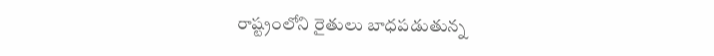రాష్ట్రంలోని రైతులు బాధపడుతున్న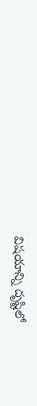విషయాన్ని దృష్టిలో